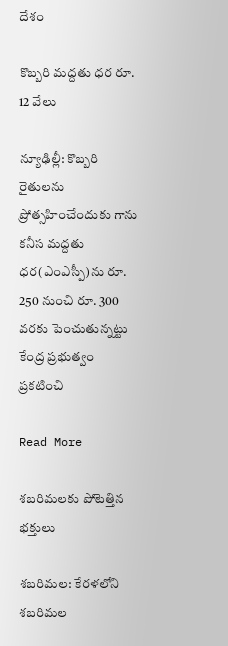దేశం

కొబ్బరి మద్దతు ధర రూ. 12 వేలు

న్యూఢిల్లీ: కొబ్బరి రైతులను ప్రోత్సహించేందుకు గాను కనీస మద్దతు ధర(ఎంఎస్పీ)ను రూ. 250 నుంచి రూ. 300 వరకు పెంచుతున్నట్టు కేంద్ర ప్రభుత్వం ప్రకటించి

Read More

శబరిమలకు పోటెత్తిన భక్తులు

శబరిమల: కేరళలోని శబరిమల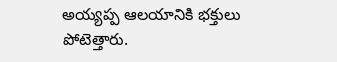అయ్యప్ప ఆలయానికి భక్తులు పోటెత్తారు.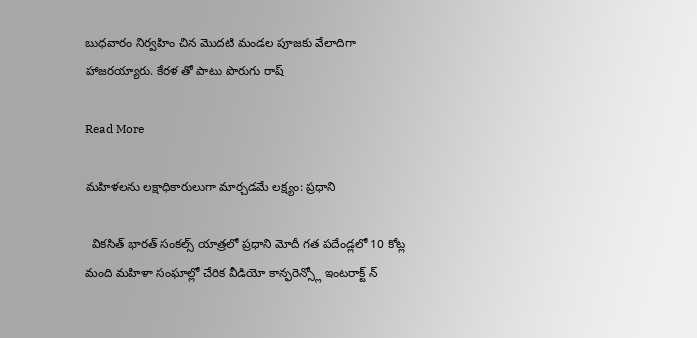బుధవారం నిర్వహిం చిన మొదటి మండల పూజకు వేలాదిగా  హాజరయ్యారు. కేరళ తో పాటు పొరుగు రాష్

Read More

మహిళలను లక్షాధికారులుగా మార్చడమే లక్ష్యం: ప్రధాని

  వికసిత్ భారత్ సంకల్స్ యాత్రలో ప్రధాని మోదీ గత పదేండ్లలో 10 కోట్ల మంది మహిళా సంఘాల్లో చేరిక వీడియో కాన్ఫరెన్స్లో ఇంటరాక్ట్ న్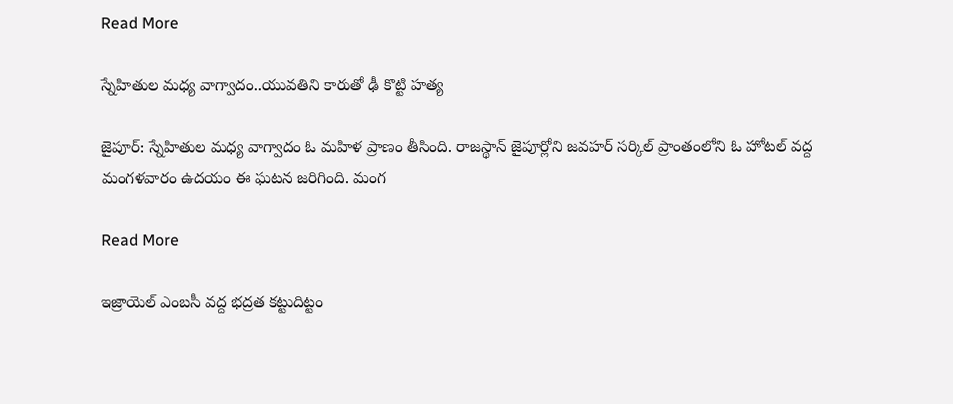Read More

స్నేహితుల మధ్య వాగ్వాదం..యువతిని కారుతో ఢీ కొట్టి హత్య

జైపూర్: స్నేహితుల మధ్య వాగ్వాదం ఓ మహిళ ప్రాణం తీసింది. రాజస్థాన్ జైపూర్లోని జవహర్ సర్కిల్ ప్రాంతంలోని ఓ హోటల్ వద్ద మంగళవారం ఉదయం ఈ ఘటన జరిగింది. మంగ

Read More

ఇజ్రాయెల్ ఎంబసీ వద్ద భద్రత కట్టుదిట్టం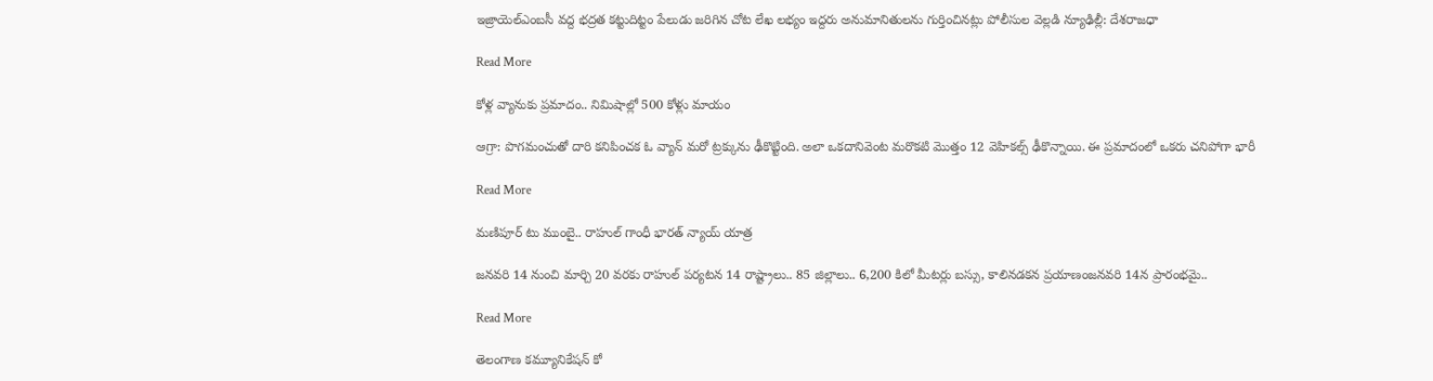ఇజ్రాయెల్ఎంబసీ వద్ద భద్రత కట్టుదిట్టం పేలుడు జరిగిన చోట లేఖ లభ్యం ఇద్దరు అనుమానితులను గుర్తించినట్లు పోలీసుల వెల్లడి న్యూఢిల్లీ: దేశరాజధా

Read More

కోళ్ల వ్యానుకు ప్రమాదం.. నిమిషాల్లో 500 కోళ్లు మాయం

ఆగ్రా: పొగమంచుతో దారి కనిపించక ఓ వ్యాన్ మరో ట్రక్కును ఢీకొట్టింది. అలా ఒకదానివెంట మరొకటి మొత్తం 12 వెహికల్స్ ఢీకొన్నాయి. ఈ ప్రమాదంలో ఒకరు చనిపోగా భారీ

Read More

మణిపూర్ టు ముంబై.. రాహుల్ గాంధీ భారత్ న్యాయ్ యాత్ర

జనవరి 14 నుంచి మార్చి 20 వరకు రాహుల్ పర్యటన 14 రాష్ట్రాలు.. 85 జిల్లాలు.. 6,200 కిలో మీటర్లు బస్సు, కాలినడకన ప్రయాణంజనవరి 14న ప్రారంభమై..

Read More

తెలంగాణ కమ్యూనికేషన్ కో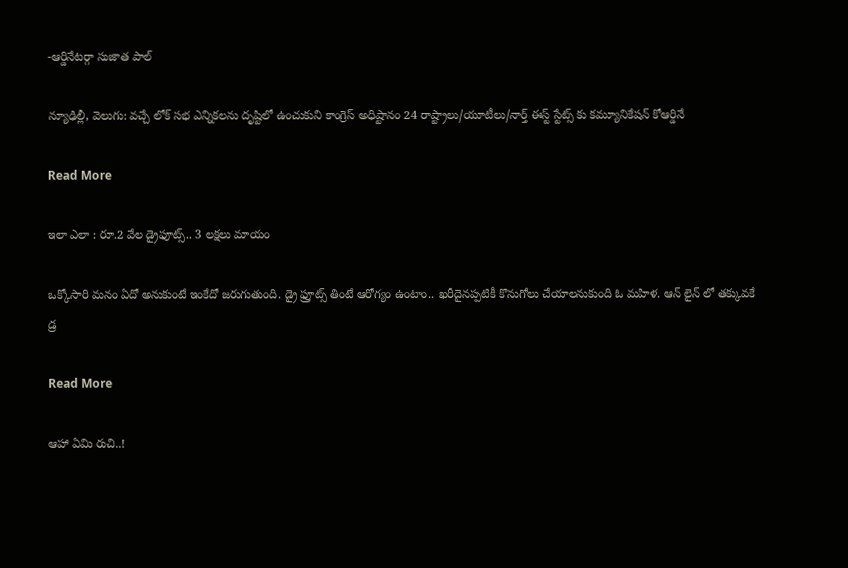-ఆర్డినేటర్గా సుజాత పాల్

న్యూఢిల్లీ, వెలుగు: వచ్చే లోక్ సభ ఎన్నికలను దృష్టిలో ఉంచుకుని కాంగ్రెస్ అధిష్టానం 24 రాష్ట్రాలు/యూటీలు/నార్త్ ఈస్ట్ స్టేట్స్ కు కమ్యూనికేషన్ కోఆర్డినే

Read More

ఇలా ఎలా : రూ.2 వేల డ్రైఫూట్స్.. 3 లక్షలు మాయం

ఒక్కోసారి మనం ఏదో అనుకుంటే ఇంకేదో జరుగుతుంది. డ్రై ఫ్రూట్స్ తింటే ఆరోగ్యం ఉంటాం.. ఖరీదైనప్పటికీ కొనుగోలు చేయాలనుకుంది ఓ మహిళ. ఆన్ లైన్ లో తక్కువకే డ్ర

Read More

ఆహా ఏమి రుచి..!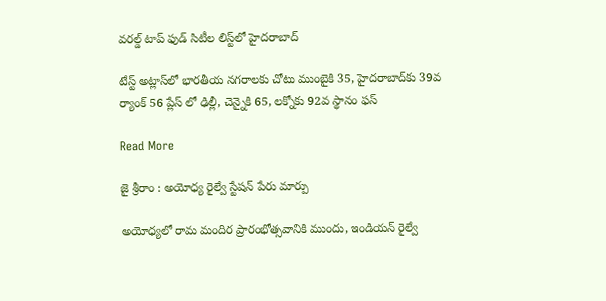వరల్డ్ టాప్ ఫుడ్ సిటీల లిస్ట్‌లో హైదరాబాద్

టేస్ట్ అట్లాస్‌లో భారతీయ నగరాలకు చోటు ముంబైకి 35, హైదరాబాద్‌కు 39వ ర్యాంక్ 56 ప్లేస్ లో ఢిల్లీ, చెన్నైకి 65, లక్నోకు 92వ స్థానం ఫస్

Read More

జై శ్రీరాం : అయోధ్య రైల్వే స్టేషన్ పేరు మార్పు

అయోధ్యలో రామ మందిర ప్రారంభోత్సవానికి ముందు, ఇండియన్ రైల్వే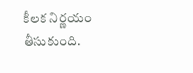కీలక నిర్ణయం తీసుకుంది.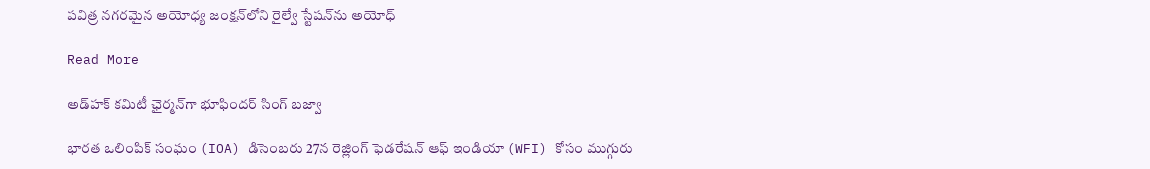పవిత్ర నగరమైన అయోధ్య జంక్షన్‌లోని రైల్వే స్టేషన్‌ను అయోధ్

Read More

అడ్‌హక్‌ కమిటీ ఛైర్మన్‌గా భూఫిందర్‌ సింగ్‌ బజ్వా

భారత ఒలింపిక్ సంఘం (IOA) డిసెంబరు 27న రెజ్లింగ్ ఫెడరేషన్ ఆఫ్ ఇండియా (WFI) కోసం ముగ్గురు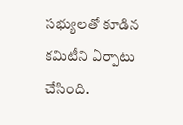సభ్యులతో కూడిన కమిటీని ఏర్పాటు చేసింది.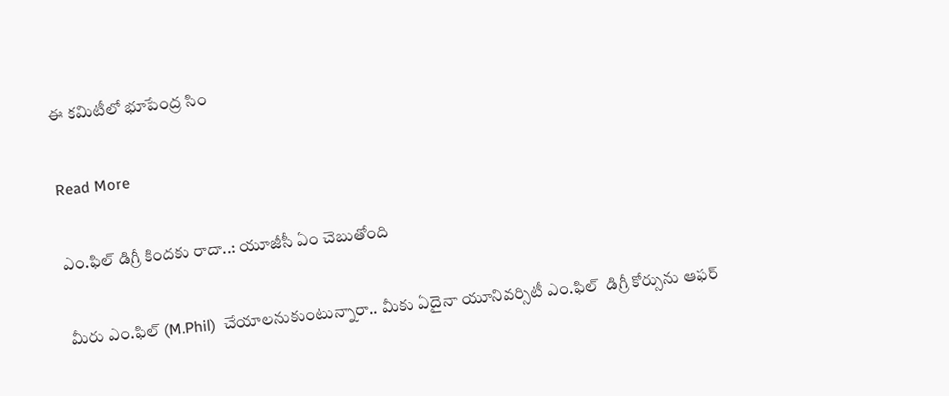ఈ కమిటీలో భూపేంద్ర సిం

Read More

ఎం.ఫిల్ డిగ్రీ కిందకు రాదా..: యూజీసీ ఏం చెబుతోంది

మీరు ఎం.ఫిల్ (M.Phil)  చేయాలనుకుంటున్నారా.. మీకు ఏదైనా యూనివర్సిటీ ఎం.ఫిల్  డిగ్రీ కోర్సును ఆఫర్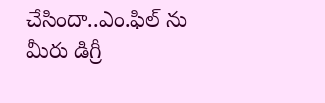చేసిందా..ఎం.ఫిల్ ను మీరు డిగ్రీ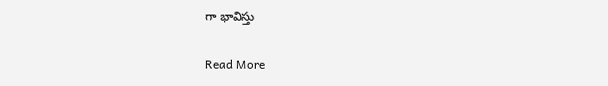గా భావిస్తు

Read More